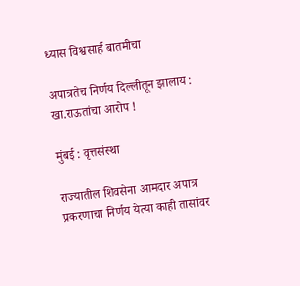ध्यास विश्वसार्ह बातमीचा

अपात्रतेच निर्णय दिल्लीतून झालाय : खा.राऊतांचा आरोप !

मुंबई : वृत्तसंस्था

राज्यातील शिवसेना आमदार अपात्र प्रकरणाचा निर्णय येत्या काही तासांवर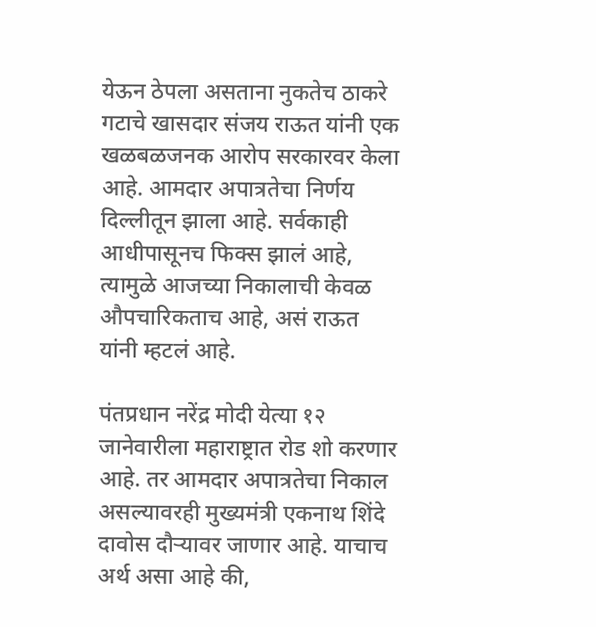येऊन ठेपला असताना नुकतेच ठाकरे गटाचे खासदार संजय राऊत यांनी एक खळबळजनक आरोप सरकारवर केला आहे. आमदार अपात्रतेचा निर्णय दिल्लीतून झाला आहे. सर्वकाही आधीपासूनच फिक्स झालं आहे, त्यामुळे आजच्या निकालाची केवळ औपचारिकताच आहे, असं राऊत यांनी म्हटलं आहे.

पंतप्रधान नरेंद्र मोदी येत्या १२ जानेवारीला महाराष्ट्रात रोड शो करणार आहे. तर आमदार अपात्रतेचा निकाल असल्यावरही मुख्यमंत्री एकनाथ शिंदे दावोस दौऱ्यावर जाणार आहे. याचाच अर्थ असा आहे की,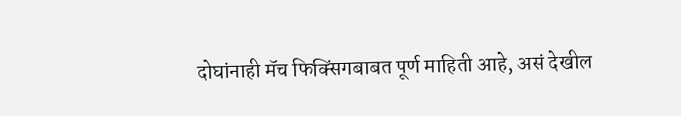दोघांनाही मॅच फिक्सिंगबाबत पूर्ण माहिती आहे, असं देखील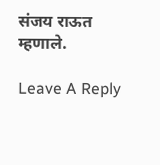संजय राऊत म्हणाले.

Leave A Reply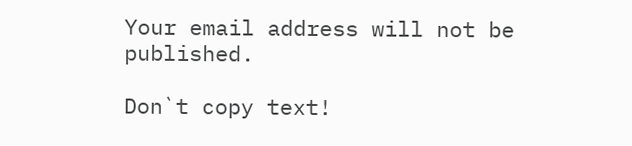Your email address will not be published.

Don`t copy text!